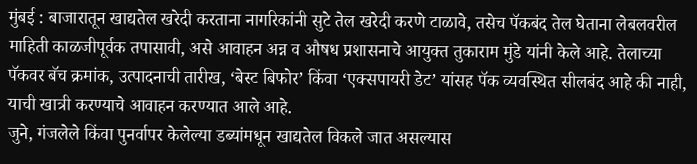मुंबई : बाजारातून खाद्यतेल खरेदी करताना नागरिकांनी सुटे तेल खरेदी करणे टाळावे, तसेच पॅकबंद तेल घेताना लेबलवरील माहिती काळजीपूर्वक तपासावी, असे आवाहन अन्न व औषध प्रशासनाचे आयुक्त तुकाराम मुंडे यांनी केले आहे. तेलाच्या पॅकवर बॅच क्रमांक, उत्पादनाची तारीख, ‘बेस्ट बिफोर’ किंवा ‘एक्सपायरी डेट’ यांसह पॅक व्यवस्थित सीलबंद आहे की नाही, याची खात्री करण्याचे आवाहन करण्यात आले आहे.
जुने, गंजलेले किंवा पुनर्वापर केलेल्या डब्यांमधून खाद्यतेल विकले जात असल्यास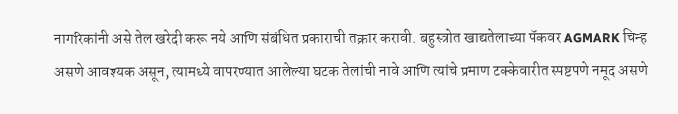नागरिकांनी असे तेल खरेदी करू नये आणि संबंधित प्रकाराची तक्रार करावी. बहुस्त्रोत खाद्यतेलाच्या पॅकवर AGMARK चिन्ह असणे आवश्यक असून, त्यामध्ये वापरण्यात आलेल्या घटक तेलांची नावे आणि त्यांचे प्रमाण टक्केवारीत स्पष्टपणे नमूद असणे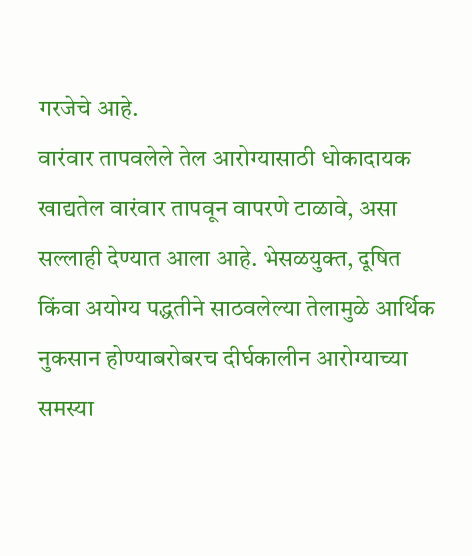गरजेचे आहे.
वारंवार तापवलेले तेल आरोग्यासाठी धोकादायक
खाद्यतेल वारंवार तापवून वापरणे टाळावे, असा सल्लाही देण्यात आला आहे. भेसळयुक्त, दूषित किंवा अयोग्य पद्धतीने साठवलेल्या तेलामुळे आर्थिक नुकसान होण्याबरोबरच दीर्घकालीन आरोग्याच्या समस्या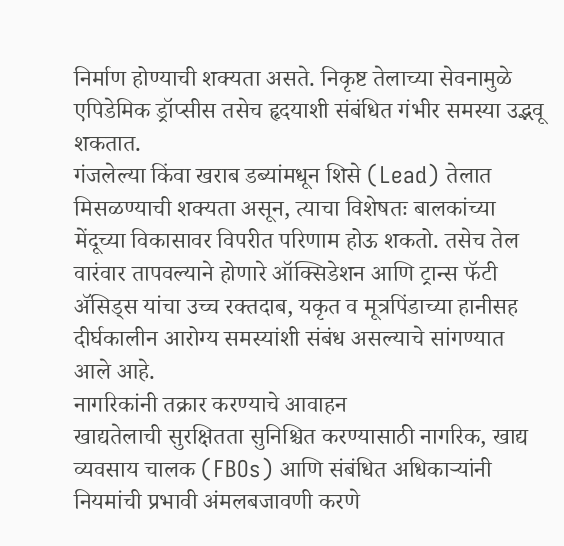निर्माण होण्याची शक्यता असते. निकृष्ट तेलाच्या सेवनामुळे एपिडेमिक ड्रॉप्सीस तसेच हृदयाशी संबंधित गंभीर समस्या उद्भवू शकतात.
गंजलेल्या किंवा खराब डब्यांमधून शिसे (Lead) तेलात मिसळण्याची शक्यता असून, त्याचा विशेषतः बालकांच्या मेंदूच्या विकासावर विपरीत परिणाम होऊ शकतो. तसेच तेल वारंवार तापवल्याने होणारे ऑक्सिडेशन आणि ट्रान्स फॅटी ॲसिड्स यांचा उच्च रक्तदाब, यकृत व मूत्रपिंडाच्या हानीसह दीर्घकालीन आरोग्य समस्यांशी संबंध असल्याचे सांगण्यात आले आहे.
नागरिकांनी तक्रार करण्याचे आवाहन
खाद्यतेलाची सुरक्षितता सुनिश्चित करण्यासाठी नागरिक, खाद्य व्यवसाय चालक (FBOs) आणि संबंधित अधिकाऱ्यांनी नियमांची प्रभावी अंमलबजावणी करणे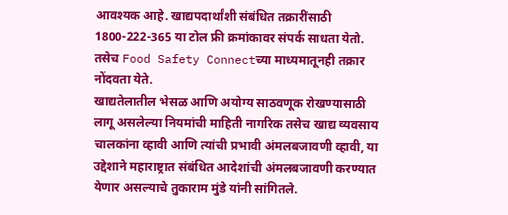आवश्यक आहे. खाद्यपदार्थांशी संबंधित तक्रारींसाठी 1800-222-365 या टोल फ्री क्रमांकावर संपर्क साधता येतो. तसेच Food Safety Connectच्या माध्यमातूनही तक्रार नोंदवता येते.
खाद्यतेलातील भेसळ आणि अयोग्य साठवणूक रोखण्यासाठी लागू असलेल्या नियमांची माहिती नागरिक तसेच खाद्य व्यवसाय चालकांना व्हावी आणि त्यांची प्रभावी अंमलबजावणी व्हावी, या उद्देशाने महाराष्ट्रात संबंधित आदेशांची अंमलबजावणी करण्यात येणार असल्याचे तुकाराम मुंडे यांनी सांगितले.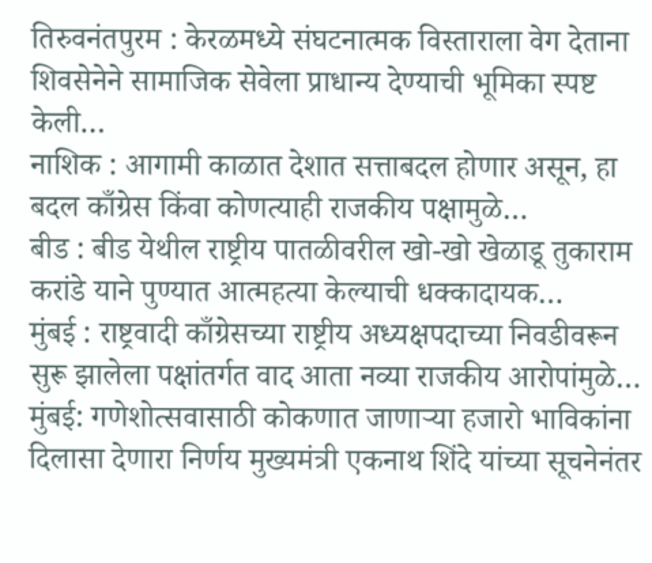तिरुवनंतपुरम : केरळमध्ये संघटनात्मक विस्ताराला वेग देताना शिवसेनेने सामाजिक सेवेला प्राधान्य देण्याची भूमिका स्पष्ट केली…
नाशिक : आगामी काळात देशात सत्ताबदल होणार असून, हा बदल काँग्रेस किंवा कोणत्याही राजकीय पक्षामुळे…
बीड : बीड येथील राष्ट्रीय पातळीवरील खो-खो खेळाडू तुकाराम करांडे याने पुण्यात आत्महत्या केल्याची धक्कादायक…
मुंबई : राष्ट्रवादी काँग्रेसच्या राष्ट्रीय अध्यक्षपदाच्या निवडीवरून सुरू झालेला पक्षांतर्गत वाद आता नव्या राजकीय आरोपांमुळे…
मुंबई: गणेशोत्सवासाठी कोकणात जाणाऱ्या हजारो भाविकांना दिलासा देणारा निर्णय मुख्यमंत्री एकनाथ शिंदे यांच्या सूचनेनंतर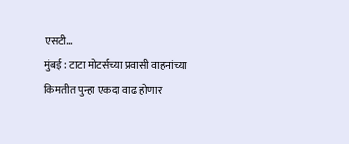एसटी…
मुंबई : टाटा मोटर्सच्या प्रवासी वाहनांच्या किमतीत पुन्हा एकदा वाढ होणार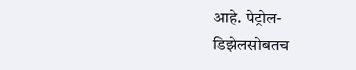आहे. पेट्रोल-डिझेलसोबतच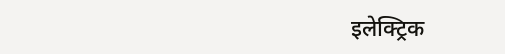इलेक्ट्रिक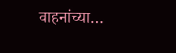वाहनांच्या…